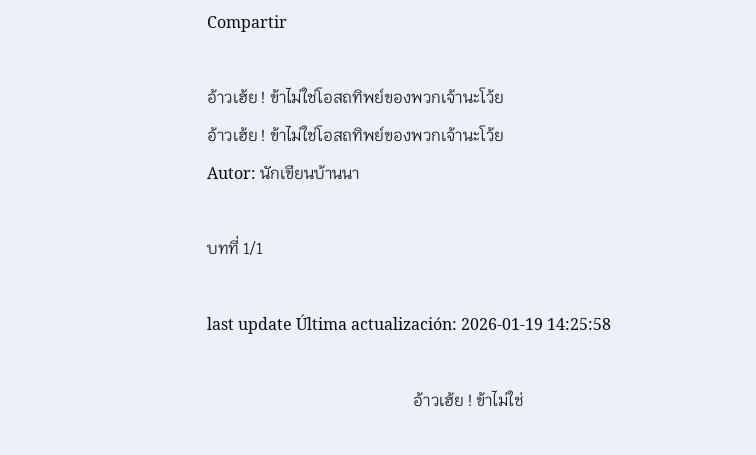Compartir

อ้าวเฮ้ย ! ข้าไม่ใช่โอสถทิพย์ของพวกเจ้านะโว้ย
อ้าวเฮ้ย ! ข้าไม่ใช่โอสถทิพย์ของพวกเจ้านะโว้ย
Autor: นักเขียนบ้านนา

บทที่ 1/1

last update Última actualización: 2026-01-19 14:25:58

                                                  อ้าวเฮ้ย ! ข้าไม่ใช่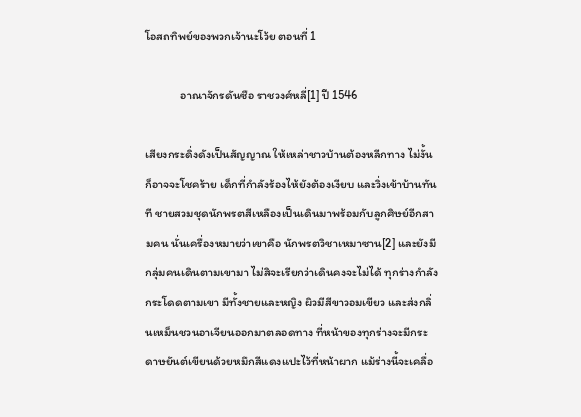โอสถทิพย์ของพวกเจ้านะโว้ย ตอนที่ 1

             อาณาจักรดันซือ ราชวงศ์หลี่[1] ปี 1546

เสียงกระดิ่งดังเป็นสัญญาณ ให้เหล่าชาวบ้านต้องหลีกทาง ไม่งั้นก็อาจจะโชคร้าย เด็กที่กำลังร้องไห้ยังต้องเงียบ และวิ่งเข้าบ้านทันที ชายสวมชุดนักพรตสีเหลืองเป็นเดินมาพร้อมกับลูกศิษย์อีกสามคน นั่นเครื่องหมายว่าเขาคือ นักพรตวิชาเหมาซาน[2] และยังมีกลุ่มคนเดินตามเขามา ไม่สิจะเรียกว่าเดินคงจะไม่ได้ ทุกร่างกำลังกระโดดตามเขา มีทั้งชายและหญิง ผิวมีสีขาวอมเขียว และส่งกลิ่นเหม็นชวนอาเจียนออกมาตลอดทาง ที่หน้าของทุกร่างจะมีกระดาษยันต์เขียนด้วยหมึกสีแดงแปะไว้ที่หน้าผาก แม้ร่างนี้จะเคลื่อ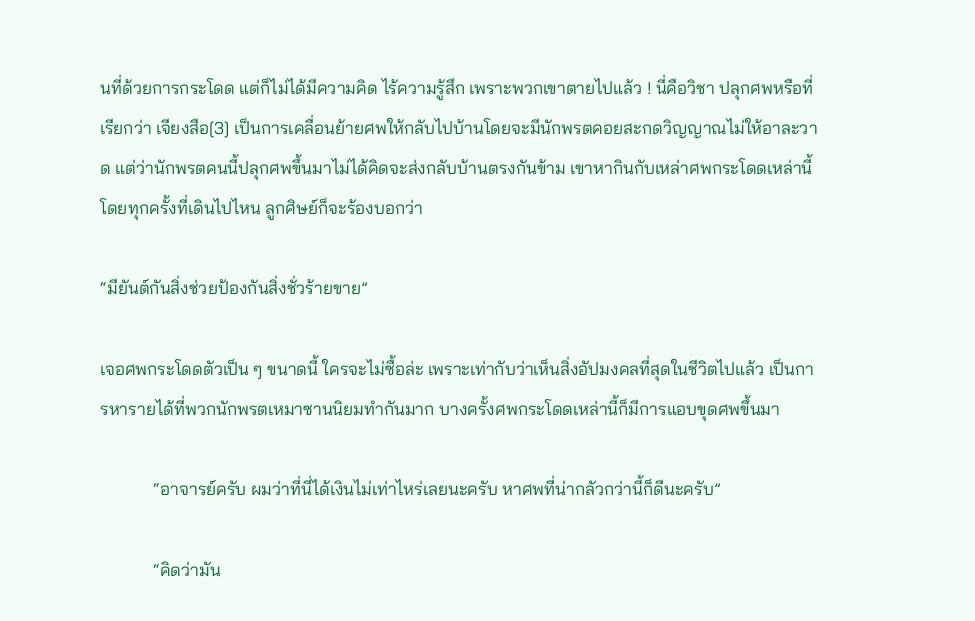นที่ด้วยการกระโดด แต่ก็ไม่ได้มีความคิด ไร้ความรู้สึก เพราะพวกเขาตายไปแล้ว ! นี่คือวิชา ปลุกศพหรือที่เรียกว่า เจียงสือ[3] เป็นการเคลื่อนย้ายศพให้กลับไปบ้านโดยจะมีนักพรตคอยสะกดวิญญาณไม่ให้อาละวาด แต่ว่านักพรตคนนี้ปลุกศพขึ้นมาไม่ได้คิดจะส่งกลับบ้านตรงกันข้าม เขาหากินกับเหล่าศพกระโดดเหล่านี้ โดยทุกครั้งที่เดินไปไหน ลูกศิษย์ก็จะร้องบอกว่า

“มียันต์กันสิ่งช่วยป้องกันสิ่งชั่วร้ายขาย”

เจอศพกระโดดตัวเป็น ๆ ขนาดนี้ ใครจะไม่ซื้อล่ะ เพราะเท่ากับว่าเห็นสิ่งอัปมงคลที่สุดในชีวิตไปแล้ว เป็นการหารายได้ที่พวกนักพรตเหมาซานนิยมทำกันมาก บางครั้งศพกระโดดเหล่านี้ก็มีการแอบขุดศพขึ้นมา

            “อาจารย์ครับ ผมว่าที่นี่ได้เงินไม่เท่าไหร่เลยนะครับ หาศพที่น่ากลัวกว่านี้ก็ดีนะครับ”

            “คิดว่ามัน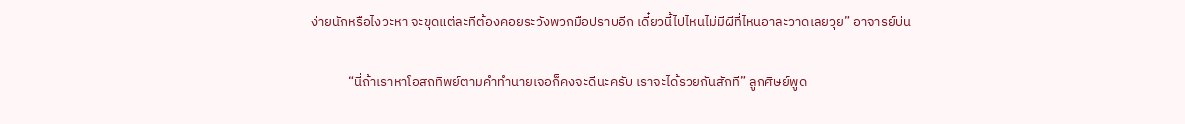ง่ายนักหรือไงวะหา จะขุดแต่ละทีต้องคอยระวังพวกมือปราบอีก เดี๋ยวนี้ไปไหนไม่มีผีที่ไหนอาละวาดเลยวุย” อาจารย์บ่น

            “นี่ถ้าเราหาโอสถทิพย์ตามคำทำนายเจอก็คงจะดีนะครับ เราจะได้รวยกันสักที” ลูกศิษย์พูด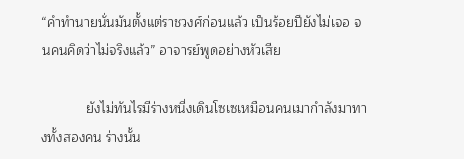“คำทำนายนั่นมันตั้งแต่ราชวงศ์ก่อนแล้ว เป็นร้อยปียังไม่เจอ จนคนคิดว่าไม่จริงแล้ว” อาจารย์พูดอย่างหัวเสีย

            ยังไม่ทันไรมีร่างหนี่งเดินโซเซเหมือนคนเมากำลังมาทางทั้งสองคน ร่างนั้น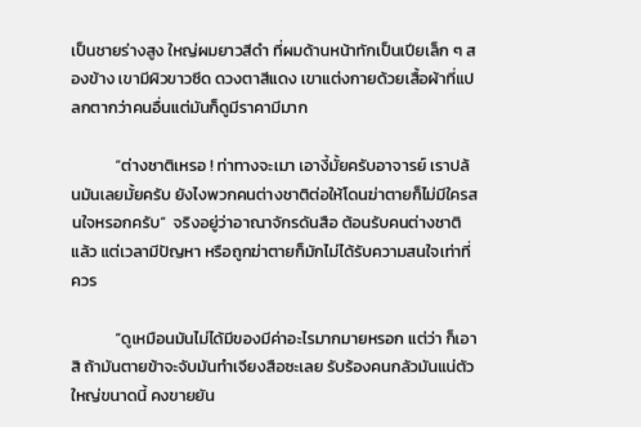เป็นชายร่างสูง ใหญ่ผมยาวสีดำ ที่ผมด้านหน้าทักเป็นเปียเล็ก ๆ สองข้าง เขามีผิวขาวซีด ดวงตาสีแดง เขาแต่งกายด้วยเสื้อผ้าที่แปลกตากว่าคนอื่นแต่มันก็ดูมีราคามีมาก

            “ต่างชาติเหรอ ! ท่าทางจะเมา เอางี้มั้ยครับอาจารย์ เราปล้นมันเลยมั้ยครับ ยังไงพวกคนต่างชาติต่อให้โดนฆ่าตายก็ไม่มีใครสนใจหรอกครับ”  จริงอยู่ว่าอาณาจักรดันสือ ต้อนรับคนต่างชาติแล้ว แต่เวลามีปัญหา หรือถูกฆ่าตายก็มักไม่ได้รับความสนใจเท่าที่ควร

            “ดูเหมือนมันไม่ได้มีของมีค่าอะไรมากมายหรอก แต่ว่า ก็เอาสิ ถ้ามันตายข้าจะจับมันทำเจียงสือซะเลย รับร้องคนกลัวมันแน่ตัวใหญ่ขนาดนี้ คงขายยัน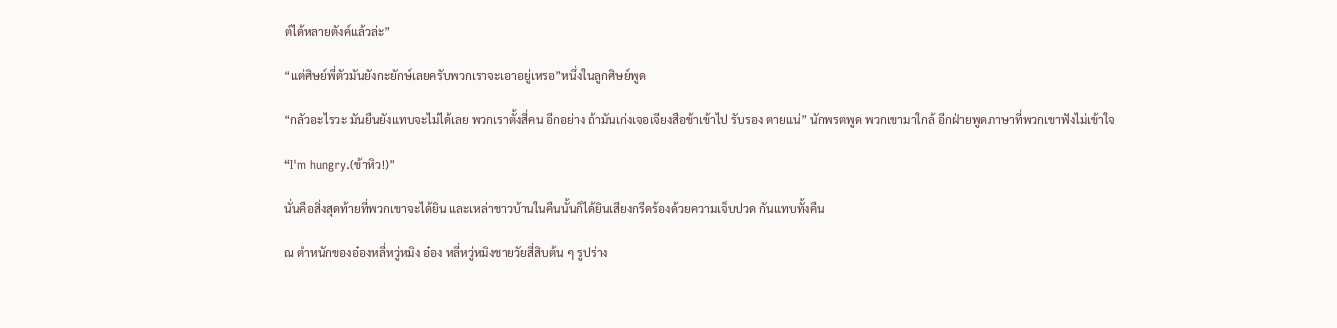ต์ได้หลายตังค์แล้วล่ะ”

“แต่ศิษย์พี่ตัวมันยังกะยักษ์เลยครับพวกเราจะเอาอยู่เหรอ”หนึ่งในลูกศิษย์พูด

“กลัวอะไรวะ มันยืนยังแทบจะไม่ได้เลย พวกเราตั้งสี่คน อีกอย่าง ถ้ามันเก่งเจอเจียงสือข้าเข้าไป รับรอง ตายแน่” นักพรตพูด พวกเขามาใกล้ อีกฝ่ายพูดภาษาที่พวกเขาฟังไม่เข้าใจ

“I'm hungry.(ข้าหิว!)”

นั่นคือสิ่งสุดท้ายที่พวกเขาจะได้ยิน และเหล่าชาวบ้านในคืนนั้นก็ได้ยินเสียงกรีดร้องด้วยความเจ็บปวด กันแทบทั้งคืน

ณ ตำหนักของอ๋องหลี่หวู่หมิง อ๋อง หลี่หวู่หมิงชายวัยสี่สิบต้น ๆ รูปร่าง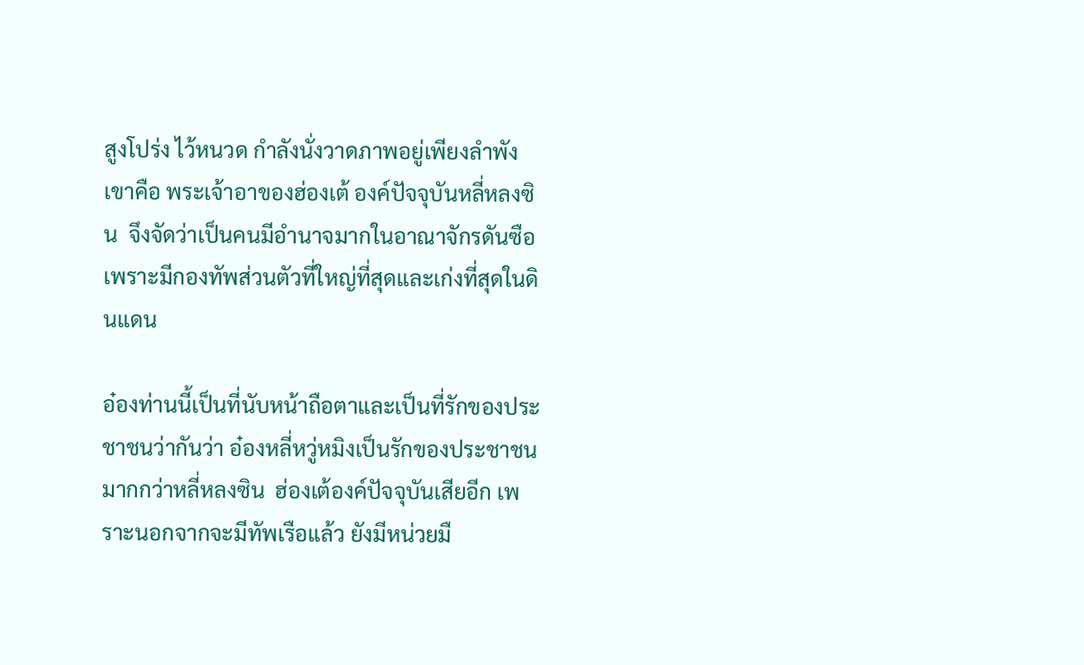สูงโปร่ง ไว้หนวด กำลังนั่งวาดภาพอยู่เพียงลำพัง เขาคือ พระเจ้าอาของฮ่องเต้ องค์ปัจจุบันหลี่หลงซิน  จึงจัดว่าเป็นคนมีอำนาจมากในอาณาจักรดันซือ เพราะมีกองทัพส่วนตัวที่ใหญ่ที่สุดและเก่งที่สุดในดินแดน

อ๋องท่านนี้เป็นที่นับหน้าถือตาและเป็นที่รักของประชาชนว่ากันว่า อ๋องหลี่หวู่หมิงเป็นรักของประชาชนมากกว่าหลี่หลงซิน  ฮ่องเต้องค์ปัจจุบันเสียอีก เพราะนอกจากจะมีทัพเรือแล้ว ยังมีหน่วยมื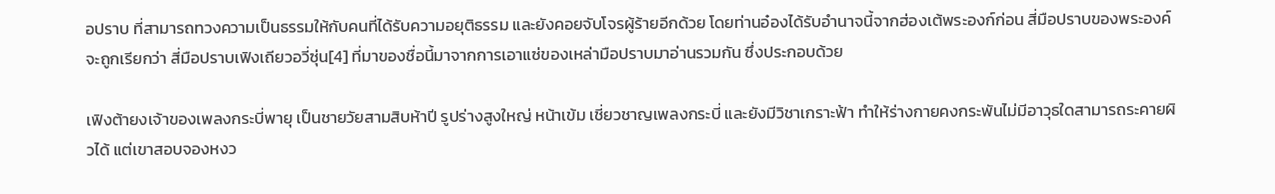อปราบ ที่สามารถทวงความเป็นธรรมให้กับคนที่ได้รับความอยุติธรรม และยังคอยจับโจรผู้ร้ายอีกด้วย โดยท่านอ๋องได้รับอำนาจนี้จากฮ่องเต้พระองก์ก่อน สี่มือปราบของพระองค์ จะถูกเรียกว่า สี่มือปราบเฟิงเถียวอวี่ซุ่น[4] ที่มาของชื่อนี้มาจากการเอาแซ่ของเหล่ามือปราบมาอ่านรวมกัน ซึ่งประกอบด้วย

เฟิงต้ายงเจ้าของเพลงกระบี่พายุ เป็นชายวัยสามสิบห้าปี รูปร่างสูงใหญ่ หน้าเข้ม เชี่ยวชาญเพลงกระบี่ และยังมีวิชาเกราะฟ้า ทำให้ร่างกายคงกระพันไม่มีอาวุธใดสามารถระคายผิวได้ แต่เขาสอบจองหงว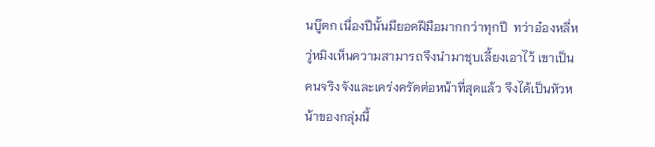นบู๊ตก เนื่องปีนั้นมียอดฝีมือมากกว่าทุกปี  ทว่าอ๋องหลี่หวู่หมิงเห็นความสามารถจึงนำมาชุบเลี้ยงเอาไว้ เขาเป็นคนจริงจังและเคร่งครัดต่อหน้าที่สุดแล้ว จึงได้เป็นหัวหน้าของกลุ่มนี้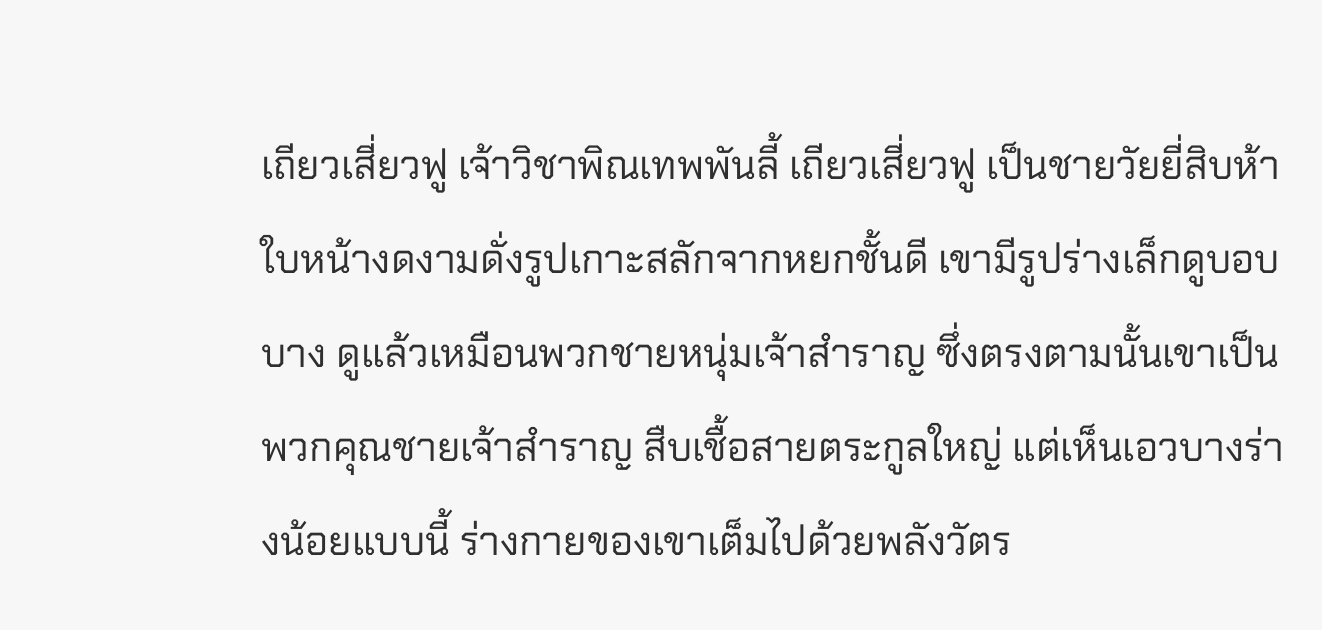เถียวเสี่ยวฟู เจ้าวิชาพิณเทพพันลี้ เถียวเสี่ยวฟู เป็นชายวัยยี่สิบห้า ใบหน้างดงามดั่งรูปเกาะสลักจากหยกชั้นดี เขามีรูปร่างเล็กดูบอบบาง ดูแล้วเหมือนพวกชายหนุ่มเจ้าสำราญ ซึ่งตรงตามนั้นเขาเป็นพวกคุณชายเจ้าสำราญ สืบเชื้อสายตระกูลใหญ่ แต่เห็นเอวบางร่างน้อยแบบนี้ ร่างกายของเขาเต็มไปด้วยพลังวัตร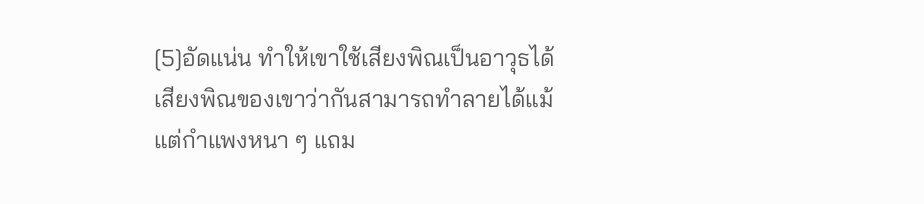[5]อัดแน่น ทำให้เขาใช้เสียงพิณเป็นอาวุธได้ เสียงพิณของเขาว่ากันสามารถทำลายได้แม้แต่กำแพงหนา ๆ แถม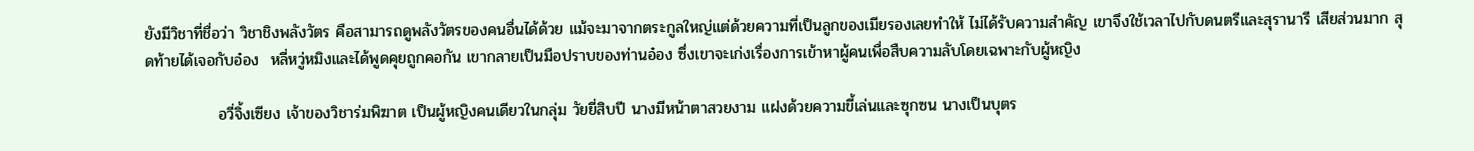ยังมีวิชาที่ชื่อว่า วิชาชิงพลังวัตร คือสามารถดูพลังวัตรของคนอื่นได้ด้วย แม้จะมาจากตระกูลใหญ่แต่ด้วยความที่เป็นลูกของเมียรองเลยทำให้ ไม่ได้รับความสำคัญ เขาจึงใช้เวลาไปกับดนตรีและสุรานารี เสียส่วนมาก สุดท้ายได้เจอกับอ๋อง  หลี่หวู่หมิงและได้พูดคุยถูกคอกัน เขากลายเป็นมือปราบของท่านอ๋อง ซึ่งเขาจะเก่งเรื่องการเข้าหาผู้คนเพื่อสืบความลับโดยเฉพาะกับผู้หญิง

             อวี่จิ้งเซียง เจ้าของวิชาร่มพิฆาต เป็นผู้หญิงคนเดียวในกลุ่ม วัยยี่สิบปี นางมีหน้าตาสวยงาม แฝงด้วยความขี้เล่นและซุกซน นางเป็นบุตร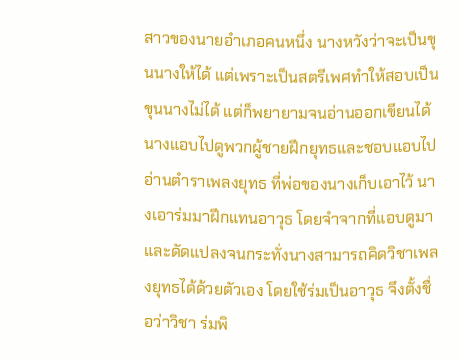สาวของนายอำเภอคนหนึ่ง นางหวังว่าจะเป็นขุนนางให้ได้ แต่เพราะเป็นสตรีเพศทำให้สอบเป็นขุนนางไม่ได้ แต่ก็พยายามจนอ่านออกเขียนได้  นางแอบไปดูพวกผู้ชายฝึกยุทธและชอบแอบไปอ่านตำราเพลงยุทธ ที่พ่อของนางเก็บเอาไว้ นางเอาร่มมาฝึกแทนอาวุธ โดยจำจากที่แอบดูมาและดัดแปลงจนกระทั่งนางสามารถคิดวิชาเพลงยุทธได้ด้วยตัวเอง โดยใช้ร่มเป็นอาวุธ จึงตั้งชื่อว่าวิชา ร่มพิ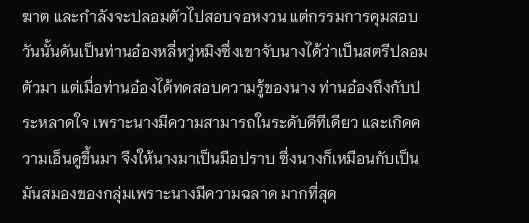ฆาต และกำลังจะปลอมตัวไปสอบจอหงวน แต่กรรมการคุมสอบวันนั้นดันเป็นท่านอ๋องหลี่หวู่หมิงซึ่งเขาจับนางได้ว่าเป็นสตรีปลอมตัวมา แต่เมื่อท่านอ๋องได้ทดสอบความรู้ของนาง ท่านอ๋องถึงกับประหลาดใจ เพราะนางมีความสามารถในระดับดีทีเดียว และเกิดความเอ็นดูขึ้นมา จึงให้นางมาเป็นมือปราบ ซึ่งนางก็เหมือนกับเป็นมันสมองของกลุ่มเพราะนางมีความฉลาด มากที่สุด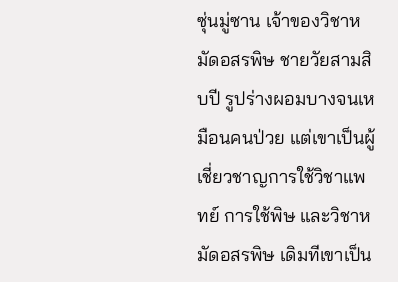ซุ่นมู่ซาน เจ้าของวิชาหมัดอสรพิษ ชายวัยสามสิบปี รูปร่างผอมบางจนเหมือนคนป่วย แต่เขาเป็นผู้เชี่ยวชาญการใช้วิชาแพทย์ การใช้พิษ และวิชาหมัดอสรพิษ เดิมทีเขาเป็น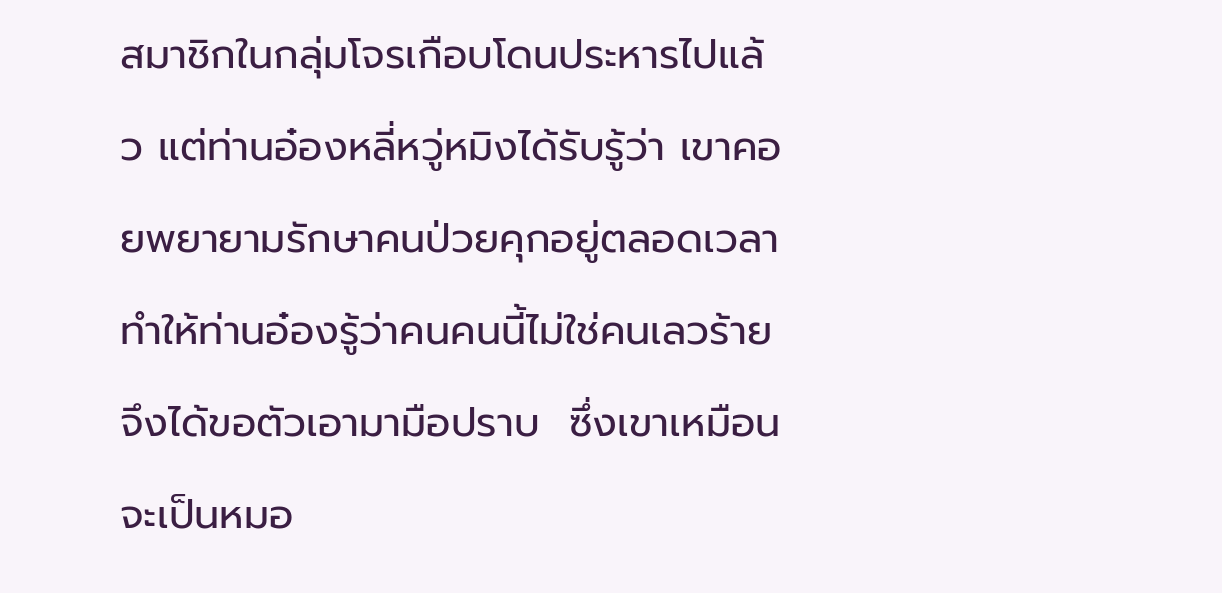สมาชิกในกลุ่มโจรเกือบโดนประหารไปแล้ว แต่ท่านอ๋องหลี่หวู่หมิงได้รับรู้ว่า เขาคอยพยายามรักษาคนป่วยคุกอยู่ตลอดเวลา ทำให้ท่านอ๋องรู้ว่าคนคนนี้ไม่ใช่คนเลวร้าย จึงได้ขอตัวเอามามือปราบ  ซึ่งเขาเหมือนจะเป็นหมอ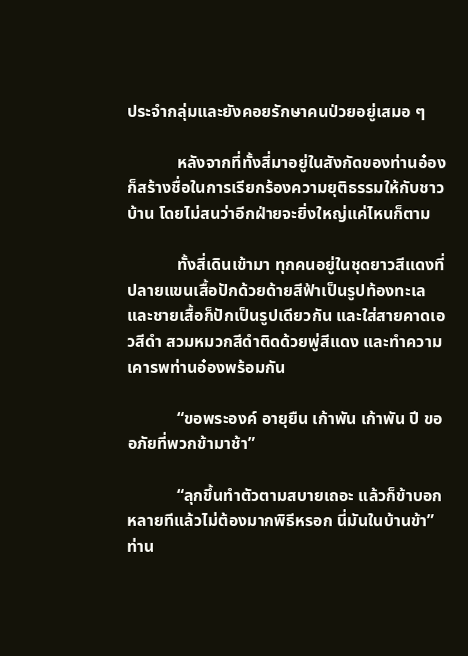ประจำกลุ่มและยังคอยรักษาคนป่วยอยู่เสมอ ๆ

            หลังจากที่ทั้งสี่มาอยู่ในสังกัดของท่านอ๋องก็สร้างชื่อในการเรียกร้องความยุติธรรมให้กับชาวบ้าน โดยไม่สนว่าอีกฝ่ายจะยิ่งใหญ่แค่ไหนก็ตาม

            ทั้งสี่เดินเข้ามา ทุกคนอยู่ในชุดยาวสีแดงที่ปลายแขนเสื้อปักด้วยด้ายสีฟ้าเป็นรูปท้องทะเล  และชายเสื้อก็ปักเป็นรูปเดียวกัน และใส่สายคาดเอวสีดำ สวมหมวกสีดำติดด้วยพู่สีแดง และทำความเคารพท่านอ๋องพร้อมกัน

            “ขอพระองค์ อายุยืน เก้าพัน เก้าพัน ปี ขออภัยที่พวกข้ามาช้า”

            “ลุกขึ้นทำตัวตามสบายเถอะ แล้วก็ข้าบอกหลายทีแล้วไม่ต้องมากพิธีหรอก นี่มันในบ้านข้า” ท่าน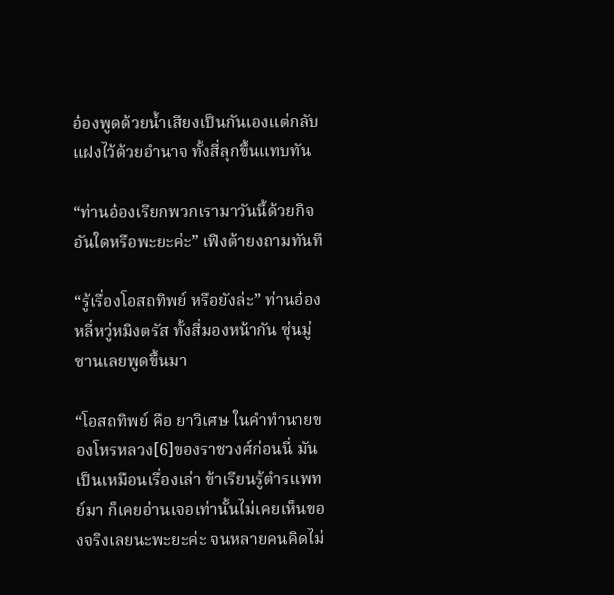อ๋องพูดด้วยน้ำเสียงเป็นกันเองแต่กลับแฝงไว้ด้วยอำนาจ ทั้งสี่ลุกขึ้นแทบทัน

“ท่านอ๋องเรียกพวกเรามาวันนี้ด้วยกิจอันใดหรือพะยะค่ะ” เฟิงต้ายงถามทันที

“รู้เรื่องโอสถทิพย์ หรือยังล่ะ” ท่านอ๋องหลี่หวู่หมิงตรัส ทั้งสี่มองหน้ากัน ซุ่นมู่ซานเลยพูดขึ้นมา

“โอสถทิพย์ คือ ยาวิเศษ ในคำทำนายของโหรหลวง[6]ของราชวงศ์ก่อนนี่ มันเป็นเหมือนเรื่องเล่า ข้าเรียนรู้ตำรแพทย์มา ก็เคยอ่านเจอเท่านั้นไม่เคยเห็นของจริงเลยนะพะยะค่ะ จนหลายคนคิดไม่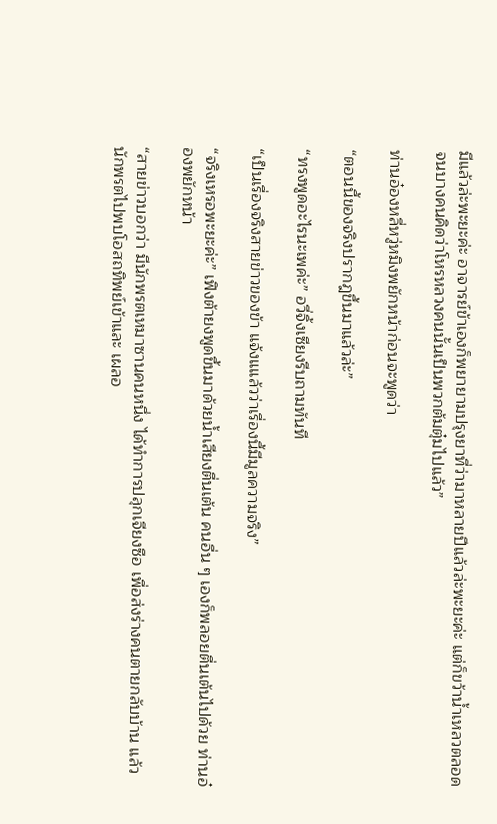มีแล้วล่ะพะยะค่ะ อาจารย์ข้าเองก็พยายามปรุงยาที่ว่ามาหลายปีแล้วล่ะพะยะค่ะ แต่ก็ขว้าน้ำเหลวตลอด จนบางคนคิดว่าโหรหลวงคนนั้นเป็นพวกต้มตุ๋มไปแล้ว”

ท่านอ๋องหลี่หวู่หมิงพยักหน้าก่อนจะพูดว่า

“ตอนนี้ของจริงปรากฎขึ้นมาแล้วล่ะ”

“ทรงพูดอะไรนะเพค่ะ” อวี่จิ้งเซียงรีบถามทันที

“เป็นเรื่องจริงสายข่าวของข้า แจ้งแแล้วว่าเรื่องนี้มีมูลความจริง”

“จริงเหรอพะยะค่ะ” เฟิงต้ายงพูดขึ้นมาด้วยน้ำเสียงตื่นเต้น คนอื่น ๆ เองก็พลอยตื่นเต้นไปด้วย ท่านอ๋องพยักหน้า

“สายข่าวบอกว่า มีนักพรตเหมาซานคนหนึ่ง ได้ทำการปลุกเจียงซือ เพื่อส่งร่างคนตายกลับบ้าน แล้วนักพรตไปพบโอสถทิพย์เข้าและ เผลอ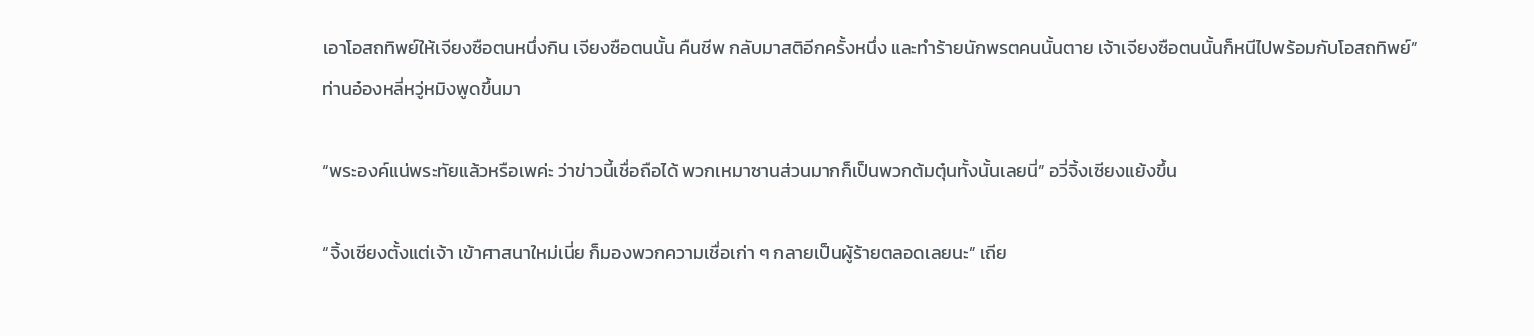เอาโอสถทิพย์ให้เจียงซือตนหนึ่งกิน เจียงซือตนนั้น คืนชีพ กลับมาสติอีกครั้งหนึ่ง และทำร้ายนักพรตคนนั้นตาย เจ้าเจียงซือตนนั้นก็หนีไปพร้อมกับโอสถทิพย์” ท่านอ๋องหลี่หวู่หมิงพูดขึ้นมา

“พระองค์แน่พระทัยแล้วหรือเพค่ะ ว่าข่าวนี้เชื่อถือได้ พวกเหมาซานส่วนมากก็เป็นพวกต้มตุ๋นทั้งนั้นเลยนี่” อวี่จิ้งเซียงแย้งขึ้น

“จิ้งเซียงตั้งแต่เจ้า เข้าศาสนาใหม่เนี่ย ก็มองพวกความเชื่อเก่า ๆ กลายเป็นผู้ร้ายตลอดเลยนะ” เถีย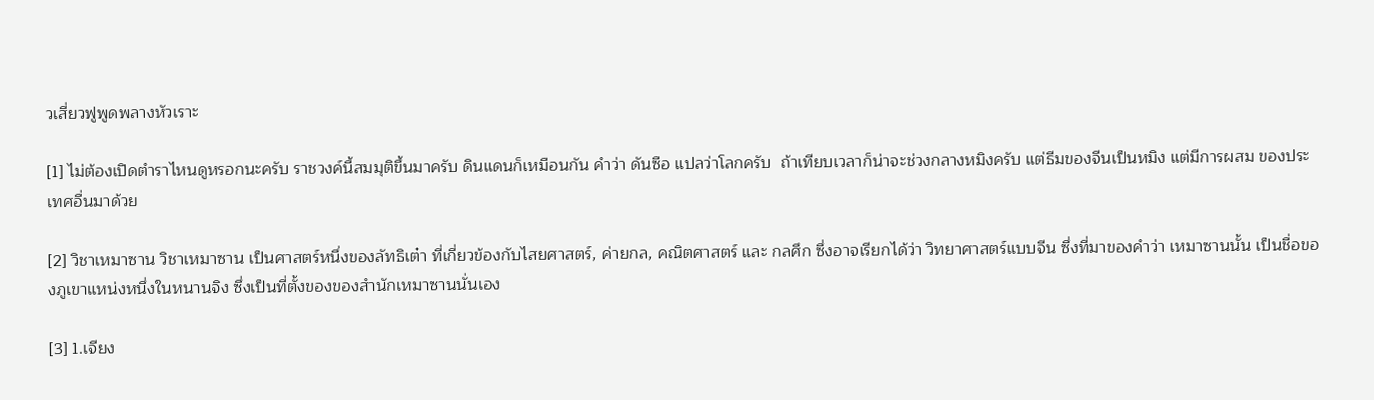วเสี่ยวฟูพูดพลางหัวเราะ

[1] ไม่ต้องเปิดตำราไหนดูหรอกนะครับ ราชวงค์นี้สมมุติขึ้นมาครับ ดินแดนก็เหมือนกัน คำว่า ดันซือ แปลว่าโลกครับ  ถ้าเทียบเวลาก็น่าจะช่วงกลางหมิงครับ แต่ธีมของจีนเป็นหมิง แต่มีการผสม ของประเทศอื่นมาด้วย

[2] วิชาเหมาซาน วิชาเหมาซาน เป็นศาสตร์หนึ่งของลัทธิเต๋า ที่เกี่ยวข้องกับไสยศาสตร์, ค่ายกล, คณิตศาสตร์ และ กลศึก ซึ่งอาจเรียกได้ว่า วิทยาศาสตร์แบบจีน ซึ่งที่มาของคำว่า เหมาซานนั้น เป็นชื่อของภูเขาแหน่งหนึ่งในหนานจิง ซึ่งเป็นที่ตั้งของของสำนักเหมาซานนั่นเอง

[3] 1.เจียง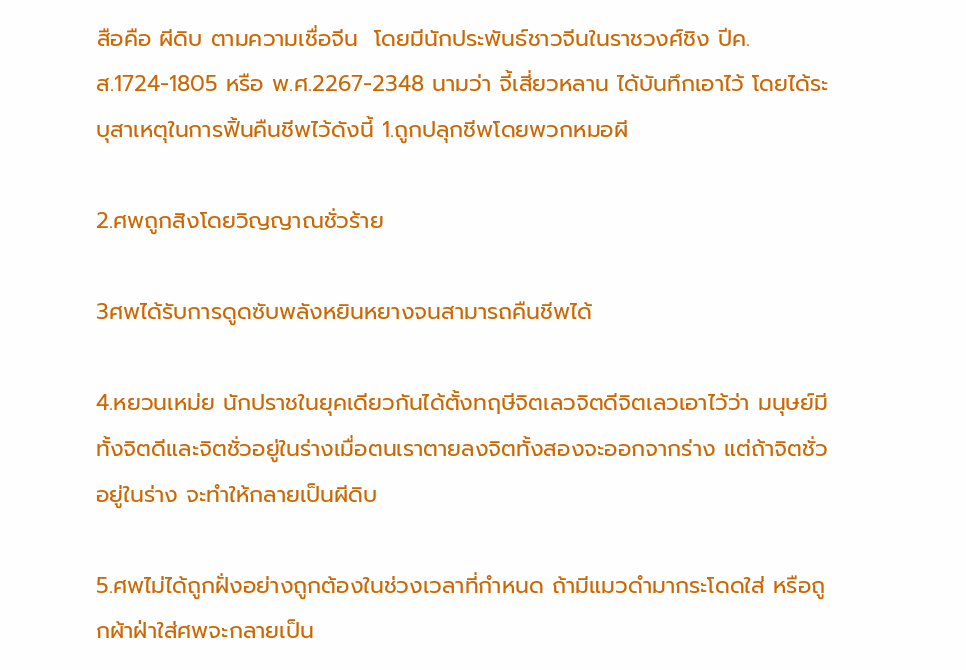สือคือ ผีดิบ ตามความเชื่อจีน  โดยมีนักประพันธ์ชาวจีนในราชวงศ์ชิง ปีค.ส.1724-1805 หรือ พ.ศ.2267-2348 นามว่า จี้เสี่ยวหลาน ได้บันทึกเอาไว้ โดยได้ระบุสาเหตุในการฟิ้นคืนชีพไว้ดังนี้ 1.ถูกปลุกชีพโดยพวกหมอผี

2.ศพถูกสิงโดยวิญญาณชั่วร้าย

3ศพได้รับการดูดซับพลังหยินหยางจนสามารถคืนชีพได้

4.หยวนเหม่ย นักปราชในยุคเดียวกันได้ตั้งทฤษีจิตเลวจิตดีจิตเลวเอาไว้ว่า มนุษย์มีทั้งจิตดีและจิตชั่วอยู่ในร่างเมื่อตนเราตายลงจิตทั้งสองจะออกจากร่าง แต่ถ้าจิตชั่วอยู่ในร่าง จะทำให้กลายเป็นผีดิบ

5.ศพไม่ได้ถูกฝั่งอย่างถูกต้องในช่วงเวลาที่กำหนด ถ้ามีแมวดำมากระโดดใส่ หรือถูกผ้าฝ่าใส่ศพจะกลายเป็น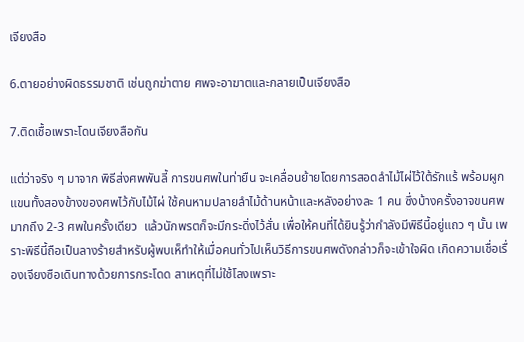เจียงสือ

6.ตายอย่างผิดธรรมชาติ เช่นถูกฆ่าตาย ศพจะอาฆาตและกลายเป็นเจียงสือ

7.ติดเชื้อเพราะโดนเจียงสือกัน

แต่ว่าจริง ๆ มาจาก พิธีส่งศพพันลี้ การขนศพในท่ายืน จะเคลื่อนย้ายโดยการสอดลำไม้ไผ่ไว้ใต้รักแร้ พร้อมผูกแขนทั้งสองข้างของศพไว้กับไม้ไผ่ ใช้คนหามปลายลำไม้ด้านหน้าและหลังอย่างละ 1 คน ซึ่งบ้างครั้งอาจขนศพมากถึง 2-3 ศพในครั้งเดียว  แล้วนักพรตก็จะมีกระดิ่งไว้สั่น เพื่อให้คนที่ได้ยินรู้ว่ากำลังมีพิธีนี้อยู่แถว ๆ นั้น เพราะพิธีนี้ถือเป็นลางร้ายสำหรับผู้พบเห็ทำให้เมื่อคนทั่วไปเห็นวิธีการขนศพดังกล่าวก็จะเข้าใจผิด เกิดความเชื่อเรื่องเจียงซือเดินทางด้วยการกระโดด สาเหตุที่ไม่ใช้โลงเพราะ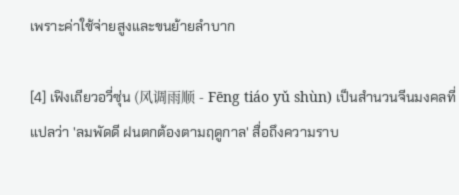เพราะค่าใช้จ่ายสูงและขนย้ายลำบาก

[4] เฟิงเถียวอวี่ซุ่น (风调雨顺 - Fēng tiáo yǔ shùn) เป็นสำนวนจีนมงคลที่แปลว่า 'ลมพัดดี ฝนตกต้องตามฤดูกาล' สื่อถึงความราบ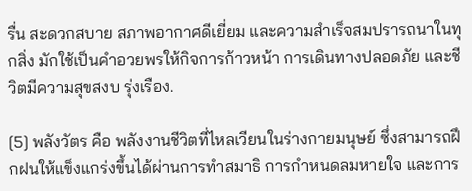รื่น สะดวกสบาย สภาพอากาศดีเยี่ยม และความสำเร็จสมปรารถนาในทุกสิ่ง มักใช้เป็นคำอวยพรให้กิจการก้าวหน้า การเดินทางปลอดภัย และชีวิตมีความสุขสงบ รุ่งเรือง.

[5] พลังวัตร คือ พลังงานชีวิตที่ไหลเวียนในร่างกายมนุษย์ ซึ่งสามารถฝึกฝนให้แข็งแกร่งขึ้นได้ผ่านการทำสมาธิ การกำหนดลมหายใจ และการ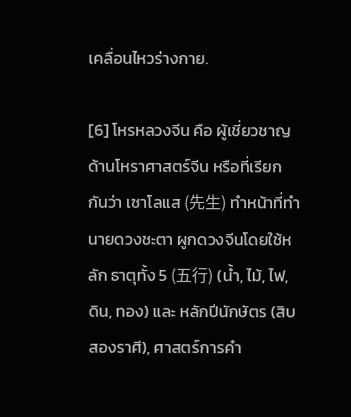เคลื่อนไหวร่างกาย.

[6] โหรหลวงจีน คือ ผู้เชี่ยวชาญด้านโหราศาสตร์จีน หรือที่เรียกกันว่า เซาโลแส (先生) ทำหน้าที่ทำนายดวงชะตา ผูกดวงจีนโดยใช้หลัก ธาตุทั้ง 5 (五行) (น้ำ, ไม้, ไฟ, ดิน, ทอง) และ หลักปีนักษัตร (สิบสองราศี), ศาสตร์การคำ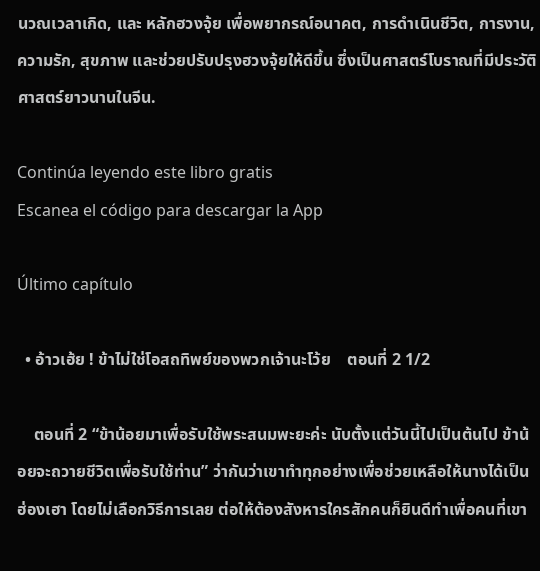นวณเวลาเกิด, และ หลักฮวงจุ้ย เพื่อพยากรณ์อนาคต, การดำเนินชีวิต, การงาน, ความรัก, สุขภาพ และช่วยปรับปรุงฮวงจุ้ยให้ดีขึ้น ซึ่งเป็นศาสตร์โบราณที่มีประวัติศาสตร์ยาวนานในจีน.

Continúa leyendo este libro gratis
Escanea el código para descargar la App

Último capítulo

  • อ้าวเฮ้ย ! ข้าไม่ใช่โอสถทิพย์ของพวกเจ้านะโว้ย    ตอนที่ 2 1/2

    ตอนที่ 2 “ข้าน้อยมาเพื่อรับใช้พระสนมพะยะค่ะ นับตั้งแต่วันนี้ไปเป็นต้นไป ข้าน้อยจะถวายชีวิตเพื่อรับใช้ท่าน” ว่ากันว่าเขาทำทุกอย่างเพื่อช่วยเหลือให้นางได้เป็นฮ่องเฮา โดยไม่เลือกวิธีการเลย ต่อให้ต้องสังหารใครสักคนก็ยินดีทำเพื่อคนที่เขา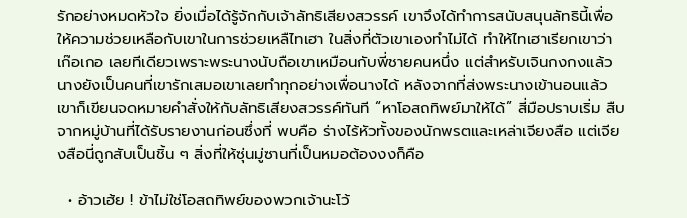รักอย่างหมดหัวใจ ยิ่งเมื่อได้รู้จักกับเจ้าลัทธิเสียงสวรรค์ เขาจึงได้ทำการสนับสนุนลัทธินี้เพื่อให้ความช่วยเหลือกับเขาในการช่วยเหลืไทเฮา ในสิ่งที่ตัวเขาเองทำไม่ได้ ทำให้ไทเฮาเรียกเขาว่า เก๊อเกอ เลยทีเดียวเพราะพระนางนับถือเขาเหมือนกับพี่ชายคนหนึ่ง แต่สำหรับเจินกงกงแล้วนางยังเป็นคนที่เขารักเสมอเขาเลยทำทุกอย่างเพื่อนางได้ หลังจากที่ส่งพระนางเข้านอนแล้ว เขาก็เขียนจดหมายคำสั่งให้กับลัทธิเสียงสวรรค์ทันที “หาโอสถทิพย์มาให้ได้” สี่มือปราบเริ่ม สืบจากหมู่บ้านที่ได้รับรายงานก่อนซึ่งที่ พบคือ ร่างไร้หัวทั้งของนักพรตและเหล่าเจียงสือ แต่เจียงสือนี่ถูกสับเป็นชิ้น ๆ สิ่งที่ให้ซุ่นมู่ซานที่เป็นหมอต้องงงก็คือ

  • อ้าวเฮ้ย ! ข้าไม่ใช่โอสถทิพย์ของพวกเจ้านะโว้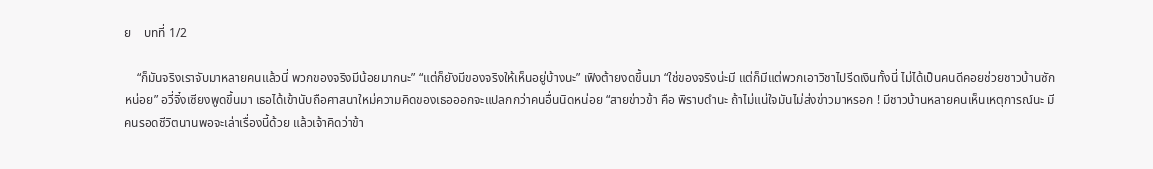ย    บทที่ 1/2

    “ก็มันจริงเราจับมาหลายคนแล้วนี่ พวกของจริงมีน้อยมากนะ” “แต่ก็ยังมีของจริงให้เห็นอยู่บ้างนะ” เฟิงต้ายงดขึ้นมา “ใช่ของจริงน่ะมี แต่ก็มีแต่พวกเอาวิชาไปรีดเงินทั้งนี่ ไม่ได้เป็นคนดีคอยช่วยชาวบ้านซักหน่อย” อวี่จิ๋งเซียงพูดขึ้นมา เธอได้เข้านับถือศาสนาใหม่ความคิดของเธอออกจะแปลกกว่าคนอื่นนิดหน่อย “สายข่าวข้า คือ พิราบดำนะ ถ้าไม่แน่ใจมันไม่ส่งข่าวมาหรอก ! มีชาวบ้านหลายคนเห็นเหตุการณ์นะ มีคนรอดชีวิตนานพอจะเล่าเรื่องนี้ด้วย แล้วเจ้าคิดว่าข้า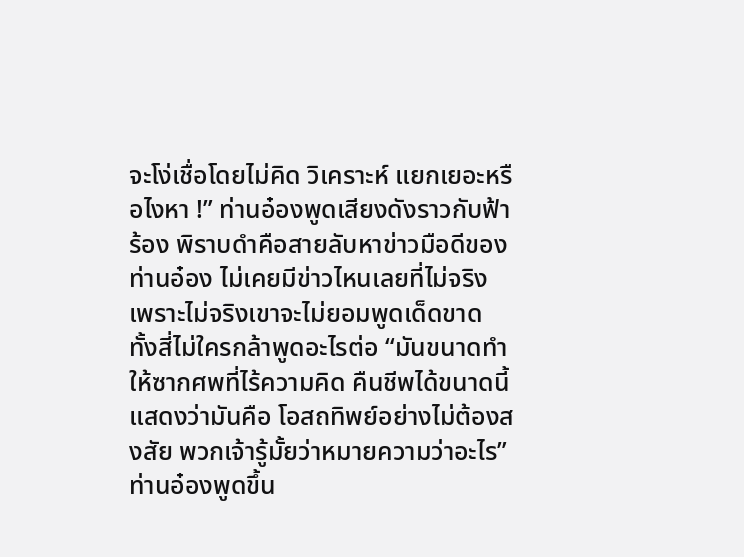จะโง่เชื่อโดยไม่คิด วิเคราะห์ แยกเยอะหรือไงหา !” ท่านอ๋องพูดเสียงดังราวกับฟ้าร้อง พิราบดำคือสายลับหาข่าวมือดีของท่านอ๋อง ไม่เคยมีข่าวไหนเลยที่ไม่จริง เพราะไม่จริงเขาจะไม่ยอมพูดเด็ดขาด ทั้งสี่ไม่ใครกล้าพูดอะไรต่อ “มันขนาดทำให้ซากศพที่ไร้ความคิด คืนชีพได้ขนาดนี้ แสดงว่ามันคือ โอสถทิพย์อย่างไม่ต้องสงสัย พวกเจ้ารู้มั้ยว่าหมายความว่าอะไร” ท่านอ๋องพูดขึ้น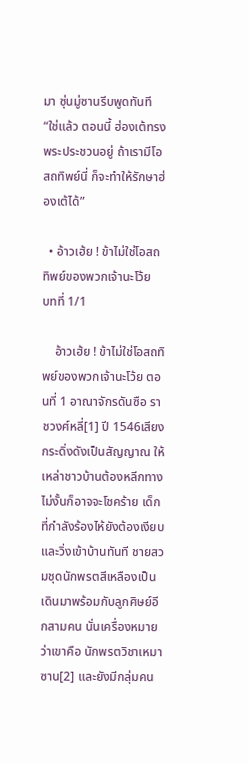มา ซุ่นมู่ซานรีบพูดทันที “ใช่แล้ว ตอนนี้ ฮ่องเต้ทรงพระประชวนอยู่ ถ้าเรามีโอสถทิพย์นี่ ก็จะทำให้รักษาฮ่องเต้ได้”

  • อ้าวเฮ้ย ! ข้าไม่ใช่โอสถทิพย์ของพวกเจ้านะโว้ย    บทที่ 1/1

    อ้าวเฮ้ย ! ข้าไม่ใช่โอสถทิพย์ของพวกเจ้านะโว้ย ตอนที่ 1 อาณาจักรดันซือ ราชวงศ์หลี่[1] ปี 1546เสียงกระดิ่งดังเป็นสัญญาณ ให้เหล่าชาวบ้านต้องหลีกทาง ไม่งั้นก็อาจจะโชคร้าย เด็กที่กำลังร้องไห้ยังต้องเงียบ และวิ่งเข้าบ้านทันที ชายสวมชุดนักพรตสีเหลืองเป็นเดินมาพร้อมกับลูกศิษย์อีกสามคน นั่นเครื่องหมายว่าเขาคือ นักพรตวิชาเหมาซาน[2] และยังมีกลุ่มคน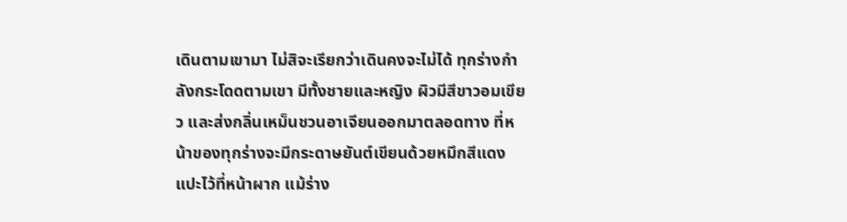เดินตามเขามา ไม่สิจะเรียกว่าเดินคงจะไม่ได้ ทุกร่างกำลังกระโดดตามเขา มีทั้งชายและหญิง ผิวมีสีขาวอมเขียว และส่งกลิ่นเหม็นชวนอาเจียนออกมาตลอดทาง ที่หน้าของทุกร่างจะมีกระดาษยันต์เขียนด้วยหมึกสีแดงแปะไว้ที่หน้าผาก แม้ร่าง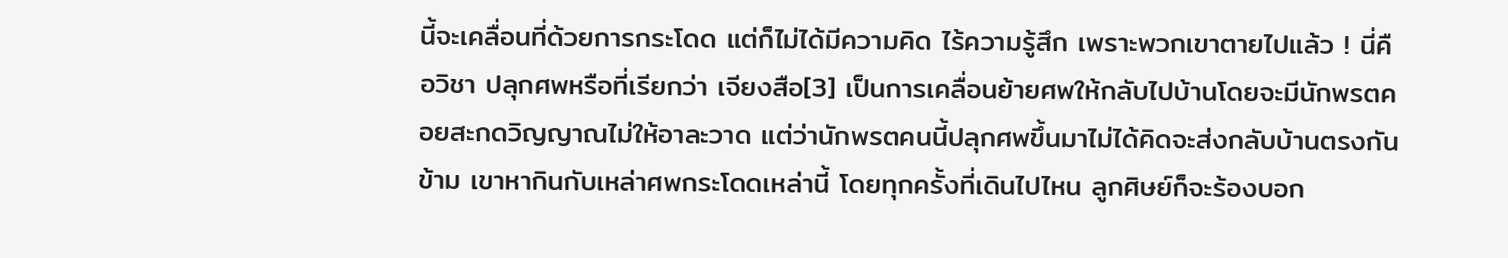นี้จะเคลื่อนที่ด้วยการกระโดด แต่ก็ไม่ได้มีความคิด ไร้ความรู้สึก เพราะพวกเขาตายไปแล้ว ! นี่คือวิชา ปลุกศพหรือที่เรียกว่า เจียงสือ[3] เป็นการเคลื่อนย้ายศพให้กลับไปบ้านโดยจะมีนักพรตคอยสะกดวิญญาณไม่ให้อาละวาด แต่ว่านักพรตคนนี้ปลุกศพขึ้นมาไม่ได้คิดจะส่งกลับบ้านตรงกันข้าม เขาหากินกับเหล่าศพกระโดดเหล่านี้ โดยทุกครั้งที่เดินไปไหน ลูกศิษย์ก็จะร้องบอก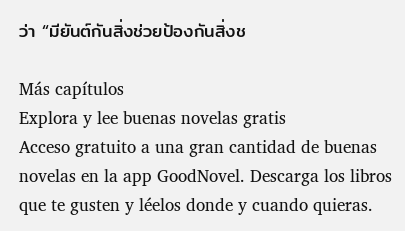ว่า “มียันต์กันสิ่งช่วยป้องกันสิ่งช

Más capítulos
Explora y lee buenas novelas gratis
Acceso gratuito a una gran cantidad de buenas novelas en la app GoodNovel. Descarga los libros que te gusten y léelos donde y cuando quieras.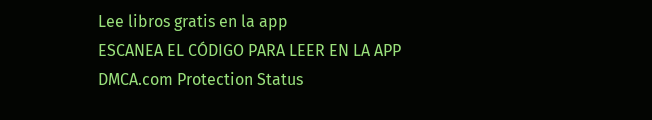Lee libros gratis en la app
ESCANEA EL CÓDIGO PARA LEER EN LA APP
DMCA.com Protection Status